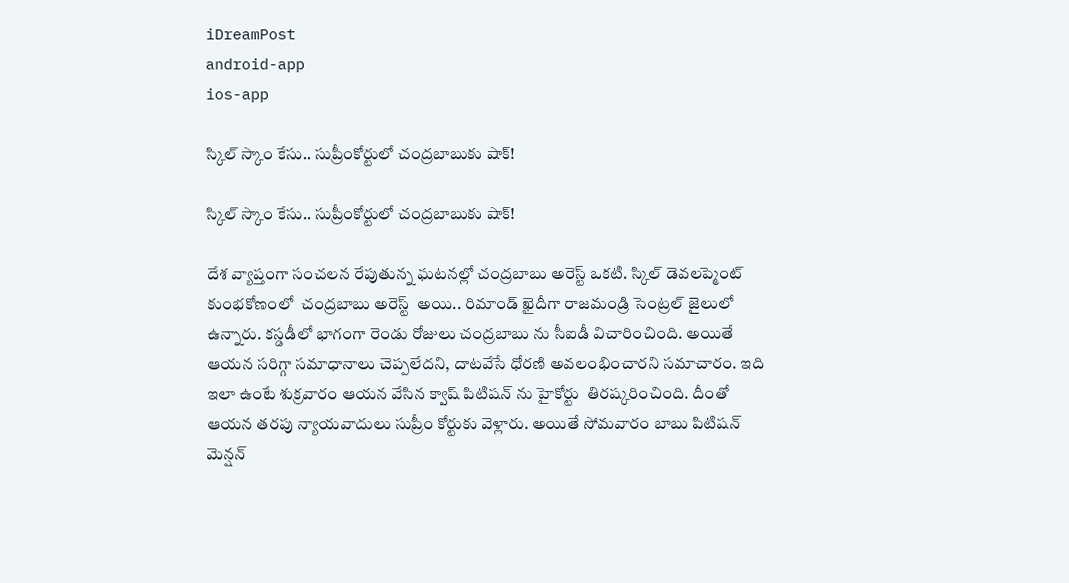iDreamPost
android-app
ios-app

స్కిల్ స్కాం కేసు.. సుప్రీంకోర్టులో చంద్రబాబుకు షాక్!

స్కిల్ స్కాం కేసు.. సుప్రీంకోర్టులో చంద్రబాబుకు షాక్!

దేశ వ్యాప్తంగా సంచలన రేపుతున్న ఘటనల్లో చంద్రబాబు అరెస్ట్ ఒకటి. స్కిల్ డెవలప్మెంట్ కుంభకోణంలో  చంద్రబాబు అరెస్ట్  అయి.. రిమాండ్ ఖైదీగా రాజమండ్రి సెంట్రల్ జైలులో ఉన్నారు. కస్డడీలో భాగంగా రెండు రోజులు చంద్రబాబు ను సీఐడీ విచారించింది. అయితే ఆయన సరిగ్గా సమాధానాలు చెప్పలేదని, దాటవేసే ధోరణి అవలంభించారని సమాచారం. ఇది ఇలా ఉంటే శుక్రవారం ఆయన వేసిన క్వాష్ పిటిషన్ ను హైకోర్టు  తిరష్కరించింది. దీంతో ఆయన తరపు న్యాయవాదులు సుప్రీం కోర్టుకు వెళ్లారు. అయితే సోమవారం బాబు పిటిషన్ మెన్షన్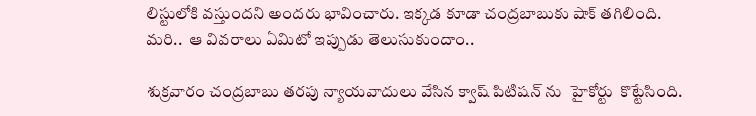లిస్టులోకి వస్తుందని అందరు భావించారు. ఇక్కడ కూడా చంద్రబాబుకు షాక్ తగిలింది. మరి..  ఆ వివరాలు ఏమిటో ఇప్పుడు తెలుసుకుందాం..

శుక్రవారం చంద్రబాబు తరపు న్యాయవాదులు వేసిన క్వాష్ పిటిషన్ ను  హైకోర్టు  కొట్టేసింది.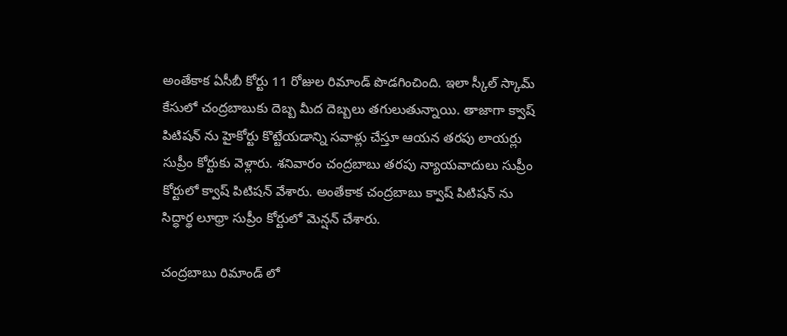అంతేకాక ఏసీబీ కోర్టు 11 రోజుల రిమాండ్ పొడగించింది. ఇలా స్కీల్ స్కామ్ కేసులో చంద్రబాబుకు దెబ్బ మీద దెబ్బలు తగులుతున్నాయి. తాజాగా క్వాష్ పిటిషన్ ను హైకోర్టు కొట్టేయడాన్ని సవాళ్లు చేస్తూ ఆయన తరపు లాయర్లు సుప్రీం కోర్టుకు వెళ్లారు. శనివారం చంద్రబాబు తరపు న్యాయవాదులు సుప్రీం కోర్టులో క్వాష్ పిటిషన్ వేశారు. అంతేకాక చంద్రబాబు క్వాష్ పిటిషన్ ను సిద్ధార్థ లూథ్రా సుప్రీం కోర్టులో మెన్షన్ చేశారు.

చంద్రబాబు రిమాండ్ లో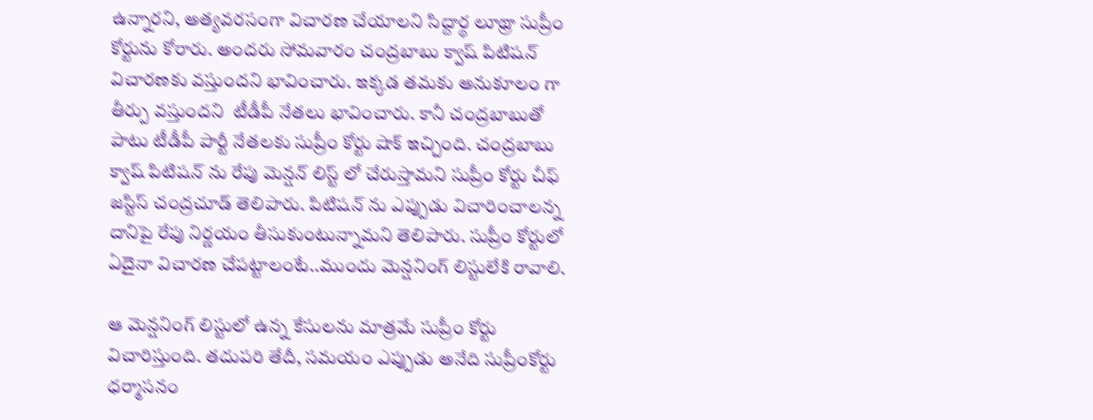ఉన్నారని, అత్యవరసంగా విచారణ చేయాలని సిద్దార్థ లూథ్రా సుప్రీం కోర్టును కోరారు. అందరు సోమవారం చంద్రబాబు క్వాష్ పిటిషన్ విచారణకు వస్తుందని భావించారు. ఇక్కడ తమకు అనుకూలం గా తీర్పు వస్తుందని  టీడీపీ నేతలు భావించారు. కానీ చంద్రబాబుతో పాటు టీడీపీ పార్టీ నేతలకు సుప్రీం కోర్టు షాక్ ఇచ్చింది. చంద్రబాబు క్వాష్ పిటిషన్ ను రేపు మెన్షన్ లిస్ట్ లో చేరుస్తామని సుప్రీం కోర్టు చీఫ్ జస్టిస్ చంద్రచూడ్ తెలిపారు. పిటిషన్ ను ఎప్పుడు విచారించాలన్న దానిపై రేపు నిర్ణయం తీసుకుంటున్నామని తెలిపారు. సుప్రీం కోర్టులో ఏదైనా విచారణ చేపట్టాలంటే..ముందు మెన్షనింగ్ లిస్టులేకి రావాలి.

ఆ మెన్షనింగ్ లిస్టులో ఉన్న కేసులను మాత్రమే సుప్రీం కోర్టు విచారిస్తుంది. తదుపరి తేదీ, సమయం ఎప్పుడు అనేది సుప్రీంకోర్టు ధర్మాసనం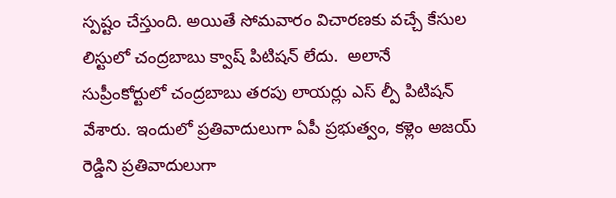స్పష్టం చేస్తుంది. అయితే సోమవారం విచారణకు వచ్చే కేసుల లిస్టులో చంద్రబాబు క్వాష్ పిటిషన్ లేదు.  అలానే  సుప్రీంకోర్టులో చంద్రబాబు తరపు లాయర్లు ఎస్ ల్పీ పిటిషన్ వేశారు. ఇందులో ప్రతివాదులుగా ఏపీ ప్రభుత్వం, కళ్లెం అజయ్ రెడ్డిని ప్రతివాదులుగా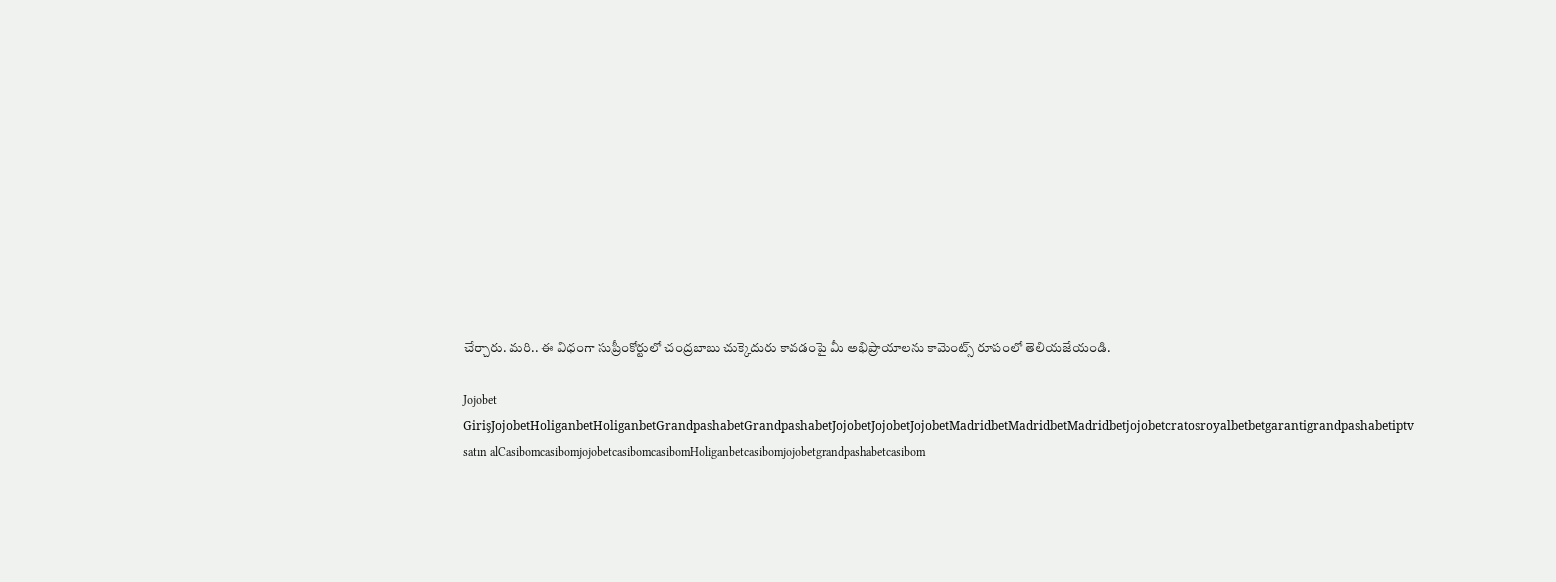చేర్చారు. మరి.. ఈ విధంగా సుప్రీంకోర్టులో చంద్రబాబు చుక్కెదురు కావడంపై మీ అభిప్రాయాలను కామెంట్స్ రూపంలో తెలియజేయండి.

Jojobet GirişJojobetHoliganbetHoliganbetGrandpashabetGrandpashabetJojobetJojobetJojobetMadridbetMadridbetMadridbetjojobetcratosroyalbetbetgarantigrandpashabetiptv satın alCasibomcasibomjojobetcasibomcasibomHoliganbetcasibomjojobetgrandpashabetcasibom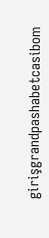girişgrandpashabetcasibom